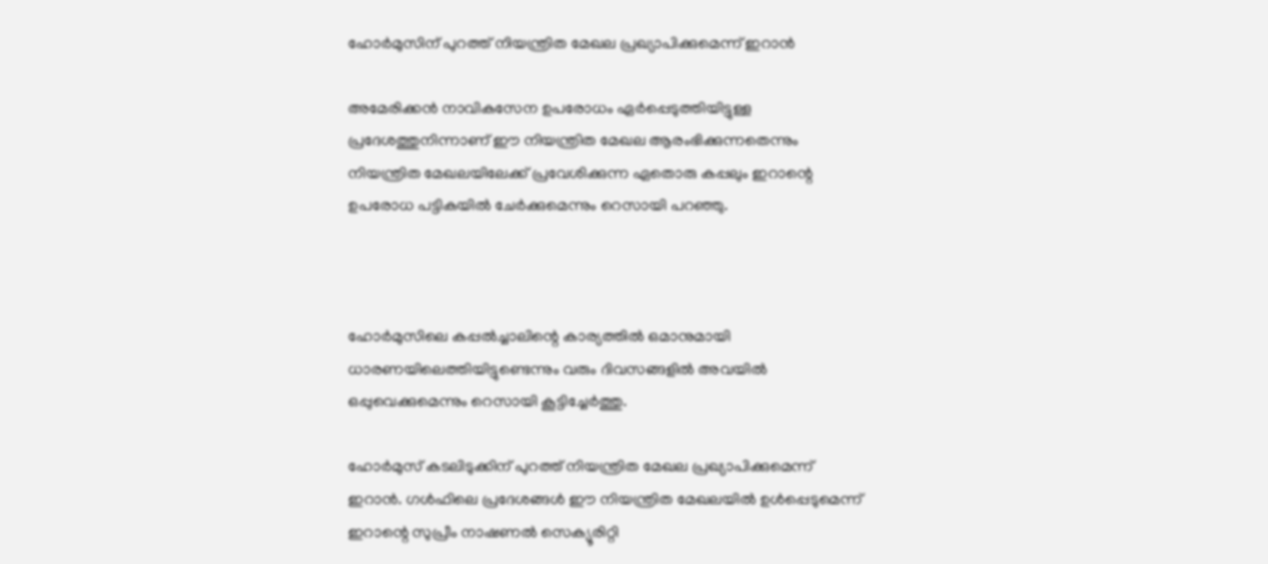ഹോര്‍മുസിന് പുറത്ത് നിയന്ത്രിത മേഖല പ്രഖ്യാപിക്കുമെന്ന് ഇറാന്‍

അമേരിക്കന്‍ നാവികസേന ഉപരോധം ഏര്‍പ്പെടുത്തിയിട്ടുള്ള പ്രദേശത്തുനിന്നാണ് ഈ നിയന്ത്രിത മേഖല ആരംഭിക്കുന്നതെന്നും നിയന്ത്രിത മേഖലയിലേക്ക് പ്രവേശിക്കുന്ന ഏതൊരു കപ്പലും ഇറാന്റെ ഉപരോധ പട്ടികയില്‍ ചേര്‍ക്കുമെന്നും റെസായി പറഞ്ഞു.



ഹോര്‍മുസിലെ കപ്പല്‍ച്ചാലിന്റെ കാര്യത്തില്‍ ഒമാനുമായി ധാരണയിലെത്തിയിട്ടുണ്ടെന്നും വരും ദിവസങ്ങളില്‍ അവയില്‍ ഒപ്പുവെക്കുമെന്നും റെസായി കൂട്ടിച്ചേര്‍ത്തു.

ഹോര്‍മുസ് കടലിടുക്കിന് പുറത്ത് നിയന്ത്രിത മേഖല പ്രഖ്യാപിക്കുമെന്ന് ഇറാന്‍. ഗള്‍ഫിലെ പ്രദേശങ്ങള്‍ ഈ നിയന്ത്രിത മേഖലയില്‍ ഉള്‍പ്പെടുമെന്ന് ഇറാന്റെ സുപ്രീം നാഷണല്‍ സെക്യൂരിറ്റി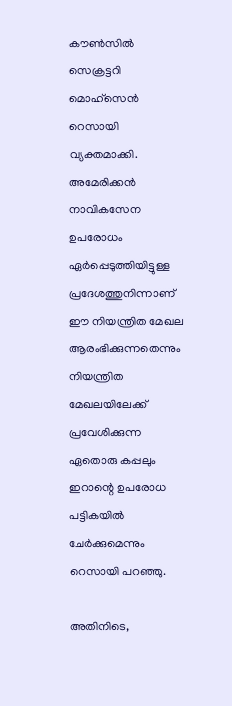കൗണ്‍സില്‍ സെക്രട്ടറി മൊഹ്‌സെന്‍ റെസായി വ്യക്തമാക്കി. അമേരിക്കന്‍ നാവികസേന ഉപരോധം ഏര്‍പ്പെടുത്തിയിട്ടുള്ള പ്രദേശത്തുനിന്നാണ് ഈ നിയന്ത്രിത മേഖല ആരംഭിക്കുന്നതെന്നും നിയന്ത്രിത മേഖലയിലേക്ക് പ്രവേശിക്കുന്ന ഏതൊരു കപ്പലും ഇറാന്റെ ഉപരോധ പട്ടികയില്‍ ചേര്‍ക്കുമെന്നും റെസായി പറഞ്ഞു.

അതിനിടെ,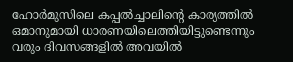ഹോര്‍മുസിലെ കപ്പല്‍ച്ചാലിന്റെ കാര്യത്തില്‍ ഒമാനുമായി ധാരണയിലെത്തിയിട്ടുണ്ടെന്നും വരും ദിവസങ്ങളില്‍ അവയില്‍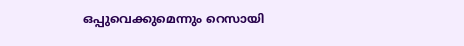ഒപ്പുവെക്കുമെന്നും റെസായി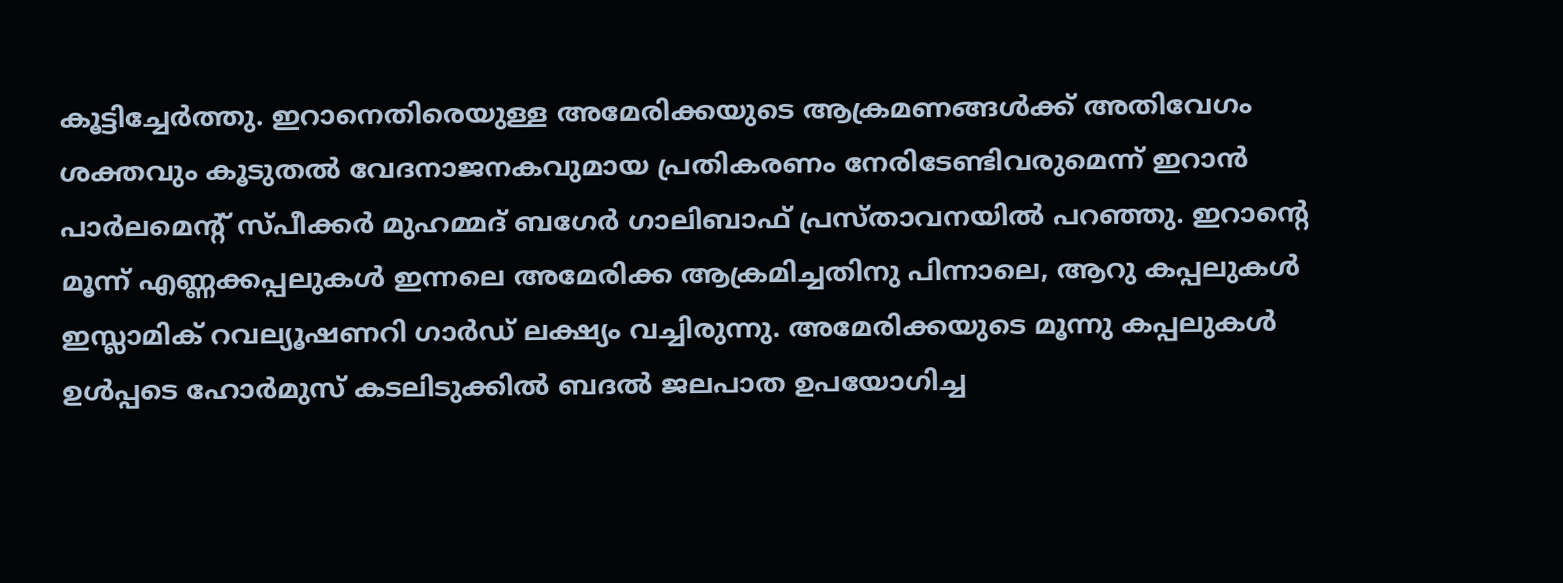കൂട്ടിച്ചേര്‍ത്തു. ഇറാനെതിരെയുള്ള അമേരിക്കയുടെ ആക്രമണങ്ങള്‍ക്ക് അതിവേഗം ശക്തവും കൂടുതല്‍ വേദനാജനകവുമായ പ്രതികരണം നേരിടേണ്ടിവരുമെന്ന് ഇറാന്‍ പാര്‍ലമെന്റ് സ്പീക്കര്‍ മുഹമ്മദ് ബഗേര്‍ ഗാലിബാഫ് പ്രസ്താവനയില്‍ പറഞ്ഞു. ഇറാന്റെ മൂന്ന് എണ്ണക്കപ്പലുകള്‍ ഇന്നലെ അമേരിക്ക ആക്രമിച്ചതിനു പിന്നാലെ, ആറു കപ്പലുകള്‍ ഇസ്ലാമിക് റവല്യൂഷണറി ഗാര്‍ഡ് ലക്ഷ്യം വച്ചിരുന്നു. അമേരിക്കയുടെ മൂന്നു കപ്പലുകള്‍ ഉള്‍പ്പടെ ഹോര്‍മുസ് കടലിടുക്കില്‍ ബദല്‍ ജലപാത ഉപയോഗിച്ച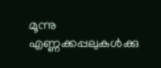മൂന്നു എണ്ണക്കപ്പലുകള്‍ക്കു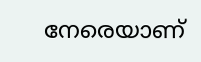നേരെയാണ്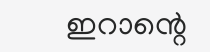ഇറാന്റെ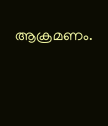ആക്രമണം.